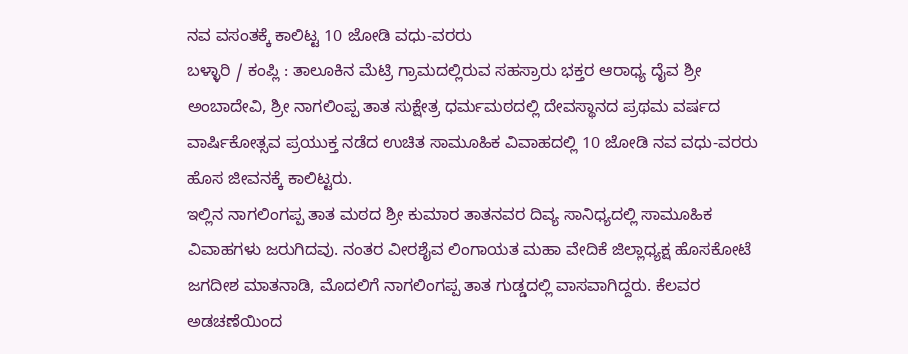ನವ ವಸಂತಕ್ಕೆ ಕಾಲಿಟ್ಟ 10 ಜೋಡಿ ವಧು-ವರರು
ಬಳ್ಳಾರಿ / ಕಂಪ್ಲಿ : ತಾಲೂಕಿನ ಮೆಟ್ರಿ ಗ್ರಾಮದಲ್ಲಿರುವ ಸಹಸ್ರಾರು ಭಕ್ತರ ಆರಾಧ್ಯ ದೈವ ಶ್ರೀ ಅಂಬಾದೇವಿ, ಶ್ರೀ ನಾಗಲಿಂಪ್ಪ ತಾತ ಸುಕ್ಷೇತ್ರ ಧರ್ಮಮಠದಲ್ಲಿ ದೇವಸ್ಥಾನದ ಪ್ರಥಮ ವರ್ಷದ ವಾರ್ಷಿಕೋತ್ಸವ ಪ್ರಯುಕ್ತ ನಡೆದ ಉಚಿತ ಸಾಮೂಹಿಕ ವಿವಾಹದಲ್ಲಿ 10 ಜೋಡಿ ನವ ವಧು-ವರರು ಹೊಸ ಜೀವನಕ್ಕೆ ಕಾಲಿಟ್ಟರು.
ಇಲ್ಲಿನ ನಾಗಲಿಂಗಪ್ಪ ತಾತ ಮಠದ ಶ್ರೀ ಕುಮಾರ ತಾತನವರ ದಿವ್ಯ ಸಾನಿಧ್ಯದಲ್ಲಿ ಸಾಮೂಹಿಕ ವಿವಾಹಗಳು ಜರುಗಿದವು. ನಂತರ ವೀರಶೈವ ಲಿಂಗಾಯತ ಮಹಾ ವೇದಿಕೆ ಜಿಲ್ಲಾಧ್ಯಕ್ಷ ಹೊಸಕೋಟೆ ಜಗದೀಶ ಮಾತನಾಡಿ, ಮೊದಲಿಗೆ ನಾಗಲಿಂಗಪ್ಪ ತಾತ ಗುಡ್ಡದಲ್ಲಿ ವಾಸವಾಗಿದ್ದರು. ಕೆಲವರ ಅಡಚಣೆಯಿಂದ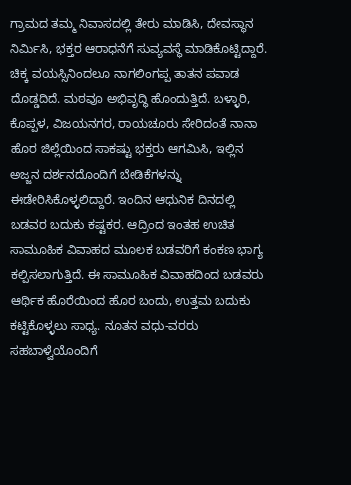ಗ್ರಾಮದ ತಮ್ಮ ನಿವಾಸದಲ್ಲಿ ತೇರು ಮಾಡಿಸಿ, ದೇವಸ್ಥಾನ ನಿರ್ಮಿಸಿ, ಭಕ್ತರ ಆರಾಧನೆಗೆ ಸುವ್ಯವಸ್ಥೆ ಮಾಡಿಕೊಟ್ಟಿದ್ದಾರೆ. ಚಿಕ್ಕ ವಯಸ್ಸಿನಿಂದಲೂ ನಾಗಲಿಂಗಪ್ಪ ತಾತನ ಪವಾಡ ದೊಡ್ಡದಿದೆ. ಮಠವೂ ಅಭಿವೃದ್ಧಿ ಹೊಂದುತ್ತಿದೆ. ಬಳ್ಳಾರಿ, ಕೊಪ್ಪಳ, ವಿಜಯನಗರ, ರಾಯಚೂರು ಸೇರಿದಂತೆ ನಾನಾ ಹೊರ ಜಿಲ್ಲೆಯಿಂದ ಸಾಕಷ್ಟು ಭಕ್ತರು ಆಗಮಿಸಿ, ಇಲ್ಲಿನ ಅಜ್ಜನ ದರ್ಶನದೊಂದಿಗೆ ಬೇಡಿಕೆಗಳನ್ನು ಈಡೇರಿಸಿಕೊಳ್ಳಲಿದ್ದಾರೆ. ಇಂದಿನ ಆಧುನಿಕ ದಿನದಲ್ಲಿ ಬಡವರ ಬದುಕು ಕಷ್ಟಕರ. ಆದ್ರಿಂದ ಇಂತಹ ಉಚಿತ ಸಾಮೂಹಿಕ ವಿವಾಹದ ಮೂಲಕ ಬಡವರಿಗೆ ಕಂಕಣ ಭಾಗ್ಯ ಕಲ್ಪಿಸಲಾಗುತ್ತಿದೆ. ಈ ಸಾಮೂಹಿಕ ವಿವಾಹದಿಂದ ಬಡವರು ಆರ್ಥಿಕ ಹೊರೆಯಿಂದ ಹೊರ ಬಂದು, ಉತ್ತಮ ಬದುಕು ಕಟ್ಟಿಕೊಳ್ಳಲು ಸಾಧ್ಯ. ನೂತನ ವಧು-ವರರು ಸಹಬಾಳ್ವೆಯೊಂದಿಗೆ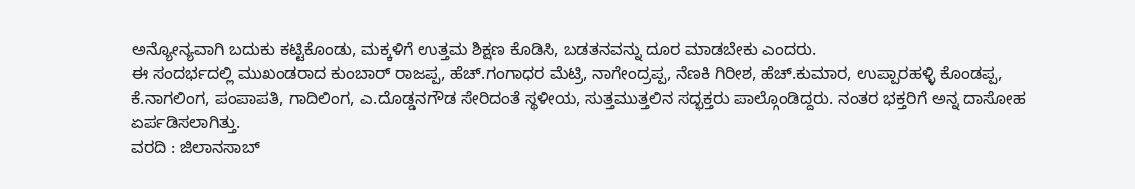ಅನ್ಯೋನ್ಯವಾಗಿ ಬದುಕು ಕಟ್ಟಿಕೊಂಡು, ಮಕ್ಕಳಿಗೆ ಉತ್ತಮ ಶಿಕ್ಷಣ ಕೊಡಿಸಿ, ಬಡತನವನ್ನು ದೂರ ಮಾಡಬೇಕು ಎಂದರು.
ಈ ಸಂದರ್ಭದಲ್ಲಿ ಮುಖಂಡರಾದ ಕುಂಬಾರ್ ರಾಜಪ್ಪ, ಹೆಚ್.ಗಂಗಾಧರ ಮೆಟ್ರಿ, ನಾಗೇಂದ್ರಪ್ಪ, ನೆಣಕಿ ಗಿರೀಶ, ಹೆಚ್.ಕುಮಾರ, ಉಪ್ಪಾರಹಳ್ಳಿ ಕೊಂಡಪ್ಪ, ಕೆ.ನಾಗಲಿಂಗ, ಪಂಪಾಪತಿ, ಗಾದಿಲಿಂಗ, ಎ.ದೊಡ್ಡನಗೌಡ ಸೇರಿದಂತೆ ಸ್ಥಳೀಯ, ಸುತ್ತಮುತ್ತಲಿನ ಸದ್ಭಕ್ತರು ಪಾಲ್ಗೊಂಡಿದ್ದರು. ನಂತರ ಭಕ್ತರಿಗೆ ಅನ್ನ ದಾಸೋಹ ಏರ್ಪಡಿಸಲಾಗಿತ್ತು.
ವರದಿ : ಜಿಲಾನಸಾಬ್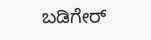ಬಡಿಗೇರ್